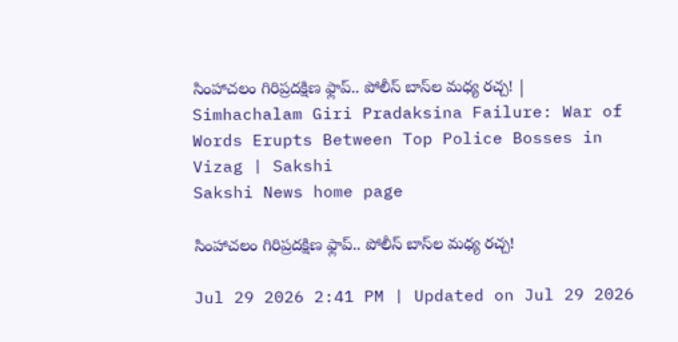సింహాచలం గిరిప్రదక్షిణ ఫ్లాప్.. పోలీస్ బాస్‌ల మధ్య రచ్చ! | Simhachalam Giri Pradaksina Failure: War of Words Erupts Between Top Police Bosses in Vizag | Sakshi
Sakshi News home page

సింహాచలం గిరిప్రదక్షిణ ఫ్లాప్.. పోలీస్ బాస్‌ల మధ్య రచ్చ!

Jul 29 2026 2:41 PM | Updated on Jul 29 2026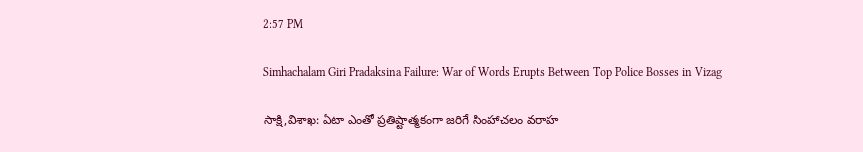2:57 PM

Simhachalam Giri Pradaksina Failure: War of Words Erupts Between Top Police Bosses in Vizag

సాక్షి,విశాఖ: ఏటా ఎంతో ప్రతిష్టాత్మకంగా జరిగే సింహాచలం వరాహ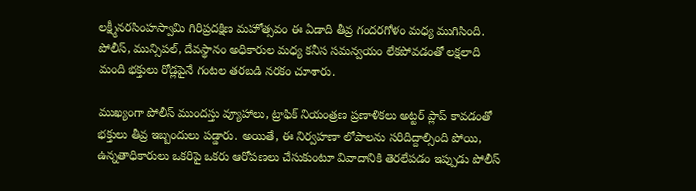లక్ష్మీనరసింహస్వామి గిరిప్రదక్షిణ మహోత్సవం ఈ ఏడాది తీవ్ర గందరగోళం మధ్య ముగిసింది. పోలీస్, మున్సిపల్, దేవస్థానం అధికారుల మధ్య కనీస సమన్వయం లేకపోవడంతో లక్షలాది మంది భక్తులు రోడ్లపైనే గంటల తరబడి నరకం చూశారు.

ముఖ్యంగా పోలీస్ ముందస్తు వ్యూహాలు, ట్రాఫిక్ నియంత్రణ ప్రణాళికలు అట్టర్ ప్లాప్ కావడంతో భక్తులు తీవ్ర ఇబ్బందులు పడ్డారు. అయితే, ఈ నిర్వహణా లోపాలను సరిదిద్దాల్సింది పోయి, ఉన్నతాధికారులు ఒకరిపై ఒకరు ఆరోపణలు చేసుకుంటూ వివాదానికి తెరలేపడం ఇప్పుడు పోలీస్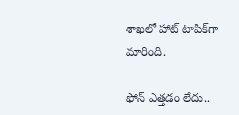శాఖలో హాట్ టాపిక్‌గా మారింది.

ఫోన్ ఎత్తడం లేదు..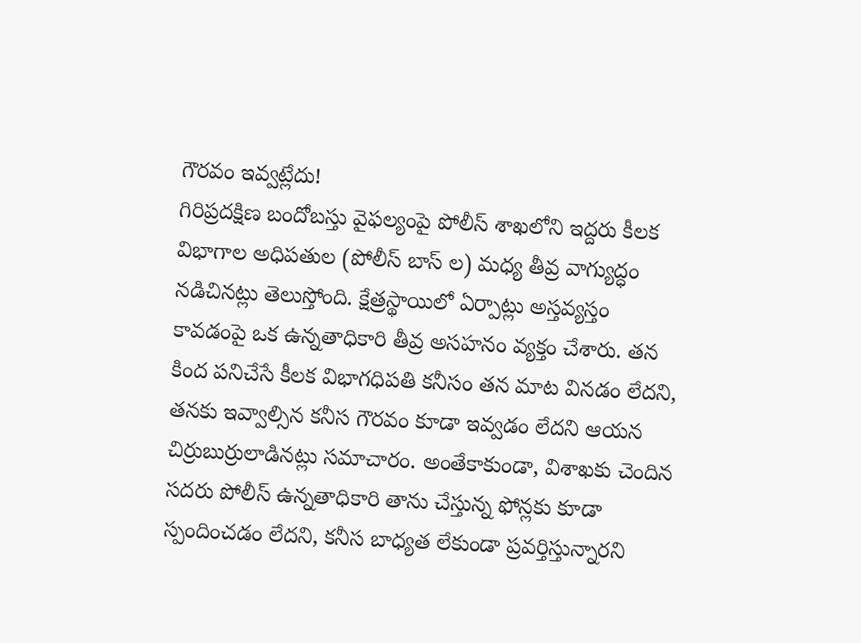గౌరవం ఇవ్వట్లేదు!
గిరిప్రదక్షిణ బందోబస్తు వైఫల్యంపై పోలీస్ శాఖలోని ఇద్దరు కీలక విభాగాల అధిపతుల (పోలీస్ బాస్ ల) మధ్య తీవ్ర వాగ్యుద్ధం నడిచినట్లు తెలుస్తోంది. క్షేత్రస్థాయిలో ఏర్పాట్లు అస్తవ్యస్తం కావడంపై ఒక ఉన్నతాధికారి తీవ్ర అసహనం వ్యక్తం చేశారు. తన కింద పనిచేసే కీలక విభాగధిపతి కనీసం తన మాట వినడం లేదని, తనకు ఇవ్వాల్సిన కనీస గౌరవం కూడా ఇవ్వడం లేదని ఆయన చిర్రుబుర్రులాడినట్లు సమాచారం. అంతేకాకుండా, విశాఖకు చెందిన సదరు పోలీస్ ఉన్నతాధికారి తాను చేస్తున్న ఫోన్లకు కూడా స్పందించడం లేదని, కనీస బాధ్యత లేకుండా ప్రవర్తిస్తున్నారని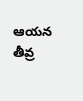ఆయన తీవ్ర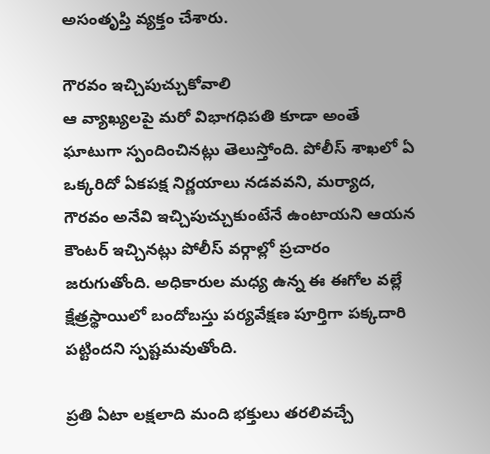అసంతృప్తి వ్యక్తం చేశారు.

గౌరవం ఇచ్చిపుచ్చుకోవాలి
ఆ వ్యాఖ్యలపై మరో విభాగధిపతి కూడా అంతే ఘాటుగా స్పందించినట్లు తెలుస్తోంది. పోలీస్ శాఖలో ఏ ఒక్కరిదో ఏకపక్ష నిర్ణయాలు నడవవని, మర్యాద, గౌరవం అనేవి ఇచ్చిపుచ్చుకుంటేనే ఉంటాయని ఆయన కౌంటర్ ఇచ్చినట్లు పోలీస్ వర్గాల్లో ప్రచారం జరుగుతోంది. అధికారుల మధ్య ఉన్న ఈ ఈగోల వల్లే క్షేత్రస్థాయిలో బందోబస్తు పర్యవేక్షణ పూర్తిగా పక్కదారి పట్టిందని స్పష్టమవుతోంది.

ప్రతి ఏటా లక్షలాది మంది భక్తులు తరలివచ్చే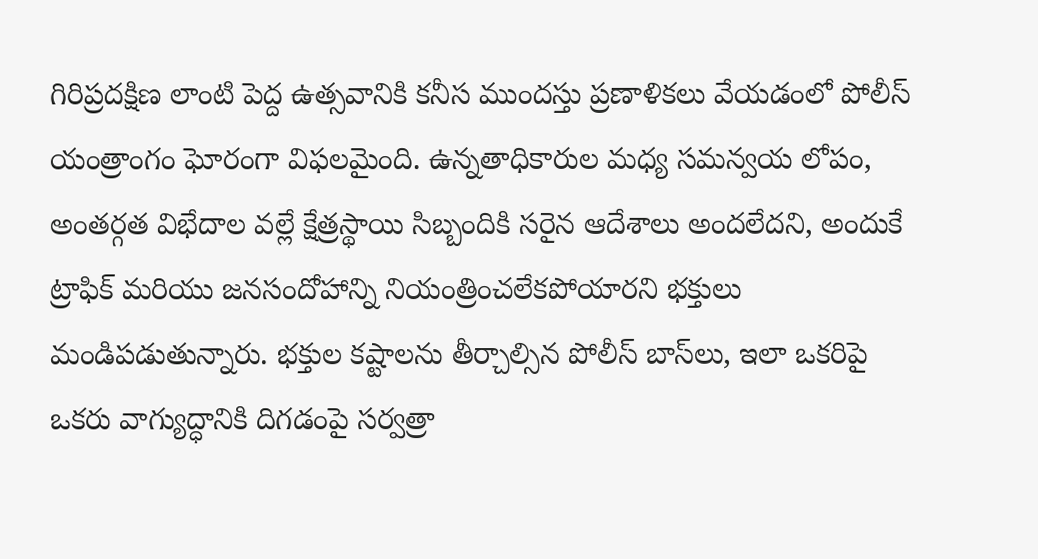గిరిప్రదక్షిణ లాంటి పెద్ద ఉత్సవానికి కనీస ముందస్తు ప్రణాళికలు వేయడంలో పోలీస్ యంత్రాంగం ఘోరంగా విఫలమైంది. ఉన్నతాధికారుల మధ్య సమన్వయ లోపం, అంతర్గత విభేదాల వల్లే క్షేత్రస్థాయి సిబ్బందికి సరైన ఆదేశాలు అందలేదని, అందుకే ట్రాఫిక్ మరియు జనసందోహాన్ని నియంత్రించలేకపోయారని భక్తులు మండిపడుతున్నారు. భక్తుల కష్టాలను తీర్చాల్సిన పోలీస్ బాస్‌లు, ఇలా ఒకరిపై ఒకరు వాగ్యుద్ధానికి దిగడంపై సర్వత్రా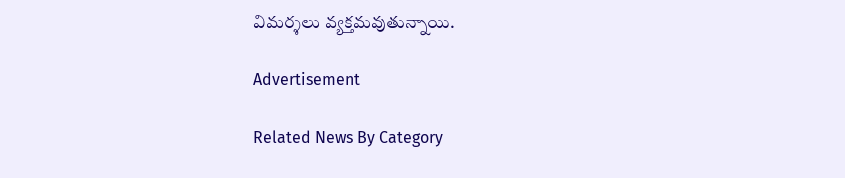విమర్శలు వ్యక్తమవుతున్నాయి.

Advertisement

Related News By Category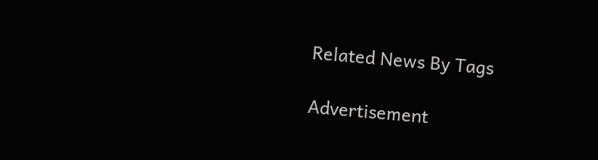Related News By Tags

Advertisement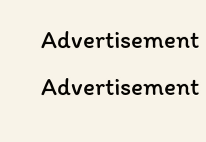Advertisement
Advertisement